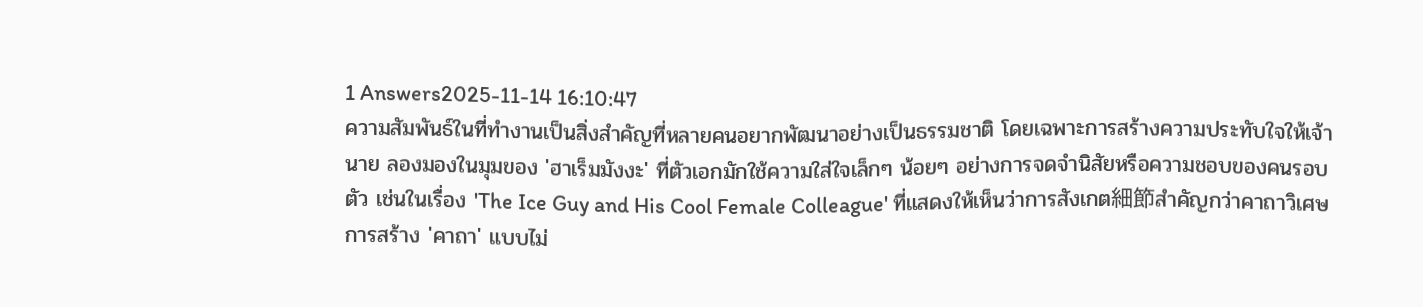1 Answers2025-11-14 16:10:47
ความสัมพันธ์ในที่ทำงานเป็นสิ่งสำคัญที่หลายคนอยากพัฒนาอย่างเป็นธรรมชาติ โดยเฉพาะการสร้างความประทับใจให้เจ้านาย ลองมองในมุมของ 'ฮาเร็มมังงะ' ที่ตัวเอกมักใช้ความใส่ใจเล็กๆ น้อยๆ อย่างการจดจำนิสัยหรือความชอบของคนรอบตัว เช่นในเรื่อง 'The Ice Guy and His Cool Female Colleague' ที่แสดงให้เห็นว่าการสังเกต細節สำคัญกว่าคาถาวิเศษ
การสร้าง 'คาถา' แบบไม่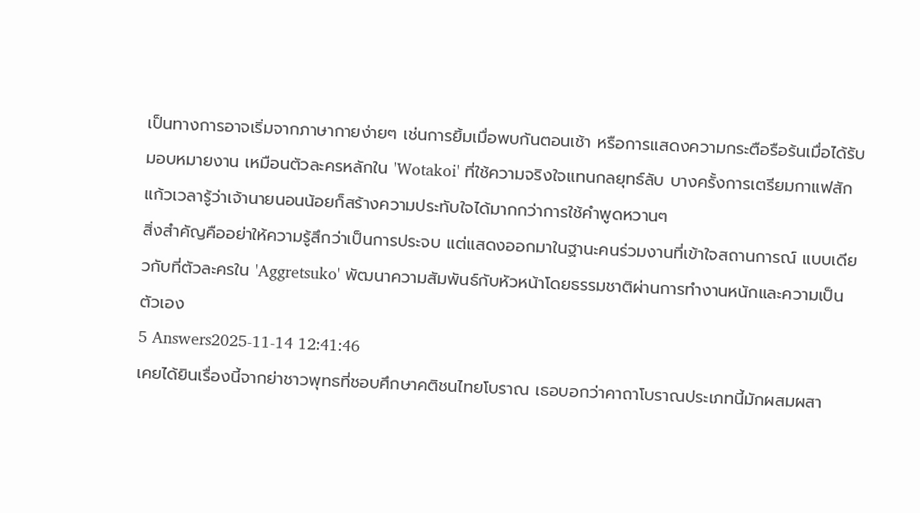เป็นทางการอาจเริ่มจากภาษากายง่ายๆ เช่นการยิ้มเมื่อพบกันตอนเช้า หรือการแสดงความกระตือรือร้นเมื่อได้รับมอบหมายงาน เหมือนตัวละครหลักใน 'Wotakoi' ที่ใช้ความจริงใจแทนกลยุทธ์ลับ บางครั้งการเตรียมกาแฟสักแก้วเวลารู้ว่าเจ้านายนอนน้อยก็สร้างความประทับใจได้มากกว่าการใช้คำพูดหวานๆ
สิ่งสำคัญคืออย่าให้ความรู้สึกว่าเป็นการประจบ แต่แสดงออกมาในฐานะคนร่วมงานที่เข้าใจสถานการณ์ แบบเดียวกับที่ตัวละครใน 'Aggretsuko' พัฒนาความสัมพันธ์กับหัวหน้าโดยธรรมชาติผ่านการทำงานหนักและความเป็นตัวเอง
5 Answers2025-11-14 12:41:46
เคยได้ยินเรื่องนี้จากย่าชาวพุทธที่ชอบศึกษาคติชนไทยโบราณ เธอบอกว่าคาถาโบราณประเภทนี้มักผสมผสา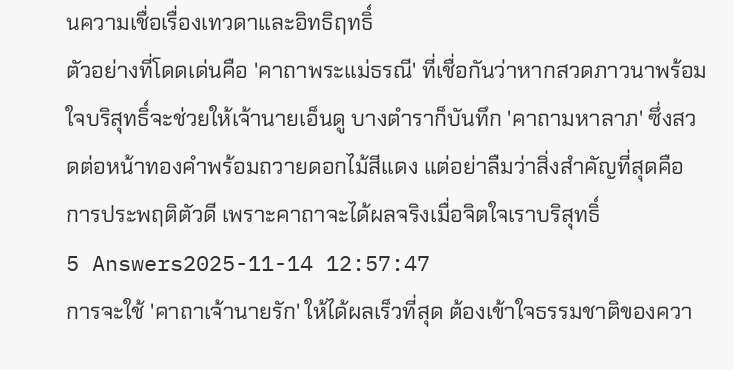นความเชื่อเรื่องเทวดาและอิทธิฤทธิ์
ตัวอย่างที่โดดเด่นคือ 'คาถาพระแม่ธรณี' ที่เชื่อกันว่าหากสวดภาวนาพร้อมใจบริสุทธิ์จะช่วยให้เจ้านายเอ็นดู บางตำราก็บันทึก 'คาถามหาลาภ' ซึ่งสวดต่อหน้าทองคำพร้อมถวายดอกไม้สีแดง แต่อย่าลืมว่าสิ่งสำคัญที่สุดคือการประพฤติตัวดี เพราะคาถาจะได้ผลจริงเมื่อจิตใจเราบริสุทธิ์
5 Answers2025-11-14 12:57:47
การจะใช้ 'คาถาเจ้านายรัก' ให้ได้ผลเร็วที่สุด ต้องเข้าใจธรรมชาติของควา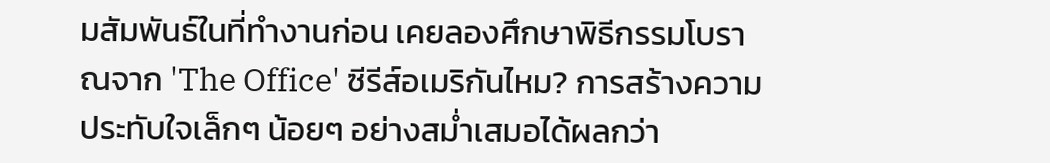มสัมพันธ์ในที่ทำงานก่อน เคยลองศึกษาพิธีกรรมโบราณจาก 'The Office' ซีรีส์อเมริกันไหม? การสร้างความประทับใจเล็กๆ น้อยๆ อย่างสม่ำเสมอได้ผลกว่า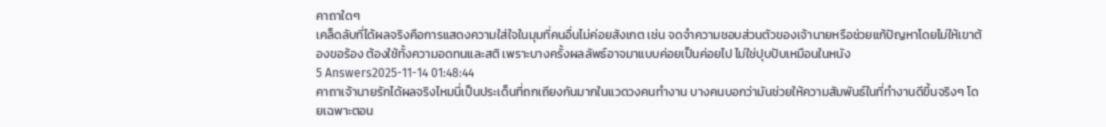คาถาใดๆ
เคล็ดลับที่ได้ผลจริงคือการแสดงความใส่ใจในมุมที่คนอื่นไม่ค่อยสังเกต เช่น จดจำความชอบส่วนตัวของเจ้านายหรือช่วยแก้ปัญหาโดยไม่ให้เขาต้องขอร้อง ต้องใช้ทั้งความอดทนและสติ เพราะบางครั้งผลลัพธ์อาจมาแบบค่อยเป็นค่อยไป ไม่ใช่ปุบปับเหมือนในหนัง
5 Answers2025-11-14 01:48:44
คาถาเจ้านายรักได้ผลจริงไหมนี่เป็นประเด็นที่ถกเถียงกันมากในแวดวงคนทำงาน บางคนบอกว่ามันช่วยให้ความสัมพันธ์ในที่ทำงานดีขึ้นจริงๆ โดยเฉพาะตอน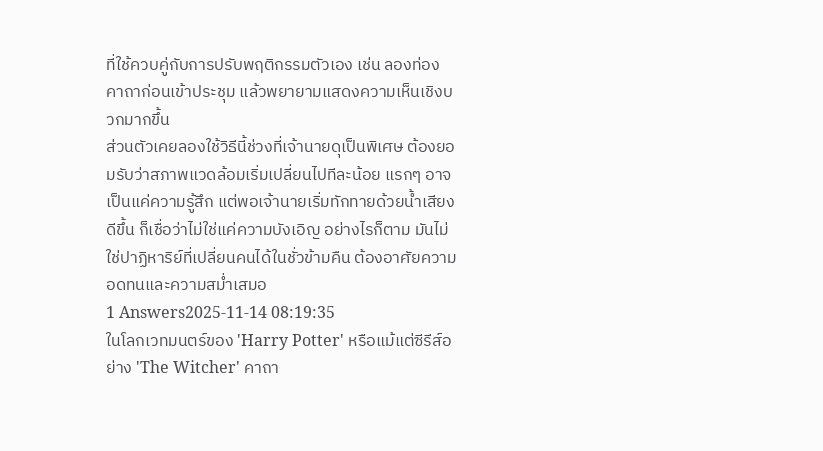ที่ใช้ควบคู่กับการปรับพฤติกรรมตัวเอง เช่น ลองท่องคาถาก่อนเข้าประชุม แล้วพยายามแสดงความเห็นเชิงบวกมากขึ้น
ส่วนตัวเคยลองใช้วิธีนี้ช่วงที่เจ้านายดุเป็นพิเศษ ต้องยอมรับว่าสภาพแวดล้อมเริ่มเปลี่ยนไปทีละน้อย แรกๆ อาจเป็นแค่ความรู้สึก แต่พอเจ้านายเริ่มทักทายด้วยน้ำเสียงดีขึ้น ก็เชื่อว่าไม่ใช่แค่ความบังเอิญ อย่างไรก็ตาม มันไม่ใช่ปาฏิหาริย์ที่เปลี่ยนคนได้ในชั่วข้ามคืน ต้องอาศัยความอดทนและความสม่ำเสมอ
1 Answers2025-11-14 08:19:35
ในโลกเวทมนตร์ของ 'Harry Potter' หรือแม้แต่ซีรีส์อย่าง 'The Witcher' คาถา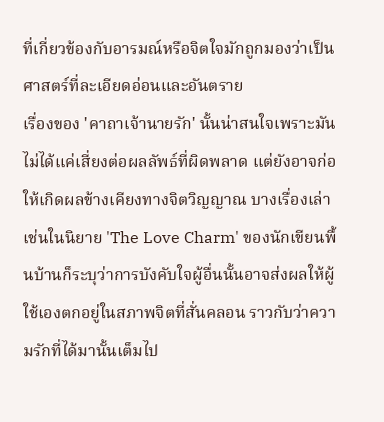ที่เกี่ยวข้องกับอารมณ์หรือจิตใจมักถูกมองว่าเป็นศาสตร์ที่ละเอียดอ่อนและอันตราย
เรื่องของ 'คาถาเจ้านายรัก' นั้นน่าสนใจเพราะมันไม่ได้แค่เสี่ยงต่อผลลัพธ์ที่ผิดพลาด แต่ยังอาจก่อให้เกิดผลข้างเคียงทางจิตวิญญาณ บางเรื่องเล่าเช่นในนิยาย 'The Love Charm' ของนักเขียนพื้นบ้านก็ระบุว่าการบังคับใจผู้อื่นนั้นอาจส่งผลให้ผู้ใช้เองตกอยู่ในสภาพจิตที่สั่นคลอน ราวกับว่าความรักที่ได้มานั้นเต็มไป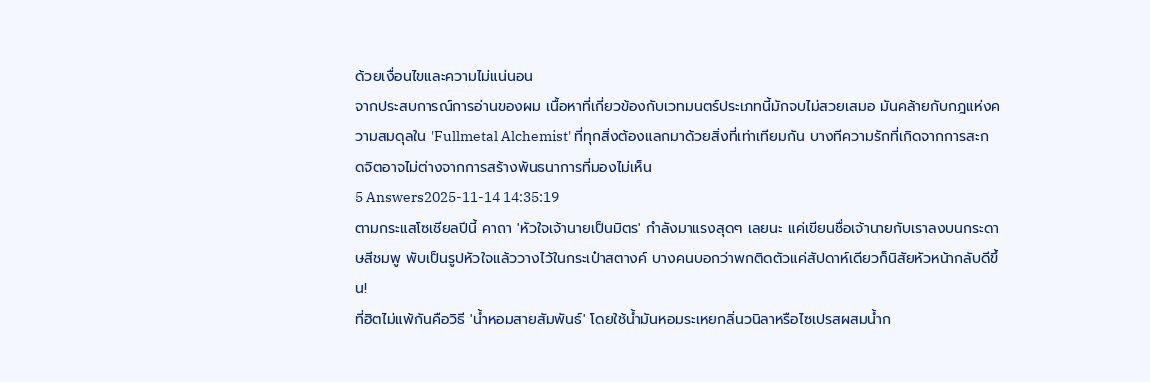ด้วยเงื่อนไขและความไม่แน่นอน
จากประสบการณ์การอ่านของผม เนื้อหาที่เกี่ยวข้องกับเวทมนตร์ประเภทนี้มักจบไม่สวยเสมอ มันคล้ายกับกฎแห่งความสมดุลใน 'Fullmetal Alchemist' ที่ทุกสิ่งต้องแลกมาด้วยสิ่งที่เท่าเทียมกัน บางทีความรักที่เกิดจากการสะกดจิตอาจไม่ต่างจากการสร้างพันธนาการที่มองไม่เห็น
5 Answers2025-11-14 14:35:19
ตามกระแสโซเชียลปีนี้ คาถา 'หัวใจเจ้านายเป็นมิตร' กำลังมาแรงสุดๆ เลยนะ แค่เขียนชื่อเจ้านายกับเราลงบนกระดาษสีชมพู พับเป็นรูปหัวใจแล้ววางไว้ในกระเป๋าสตางค์ บางคนบอกว่าพกติดตัวแค่สัปดาห์เดียวก็นิสัยหัวหน้ากลับดีขึ้น!
ที่ฮิตไม่แพ้กันคือวิธี 'น้ำหอมสายสัมพันธ์' โดยใช้น้ำมันหอมระเหยกลิ่นวนิลาหรือไซเปรสผสมน้ำก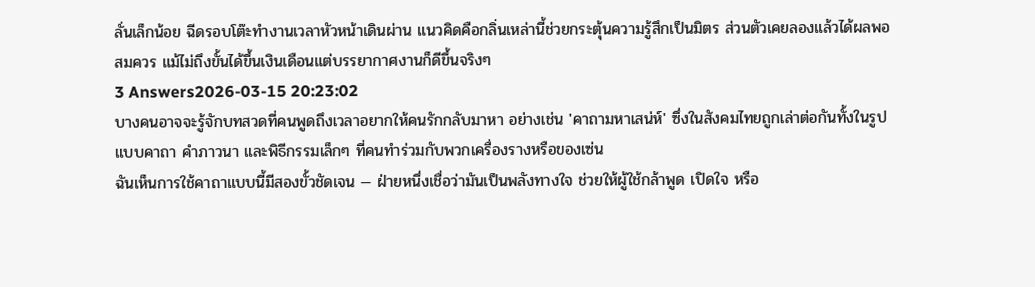ลั่นเล็กน้อย ฉีดรอบโต๊ะทำงานเวลาหัวหน้าเดินผ่าน แนวคิดคือกลิ่นเหล่านี้ช่วยกระตุ้นความรู้สึกเป็นมิตร ส่วนตัวเคยลองแล้วได้ผลพอสมควร แม้ไม่ถึงขั้นได้ขึ้นเงินเดือนแต่บรรยากาศงานก็ดีขึ้นจริงๆ
3 Answers2026-03-15 20:23:02
บางคนอาจจะรู้จักบทสวดที่คนพูดถึงเวลาอยากให้คนรักกลับมาหา อย่างเช่น 'คาถามหาเสน่ห์' ซึ่งในสังคมไทยถูกเล่าต่อกันทั้งในรูปแบบคาถา คำภาวนา และพิธีกรรมเล็กๆ ที่คนทำร่วมกับพวกเครื่องรางหรือของเซ่น
ฉันเห็นการใช้คาถาแบบนี้มีสองขั้วชัดเจน — ฝ่ายหนึ่งเชื่อว่ามันเป็นพลังทางใจ ช่วยให้ผู้ใช้กล้าพูด เปิดใจ หรือ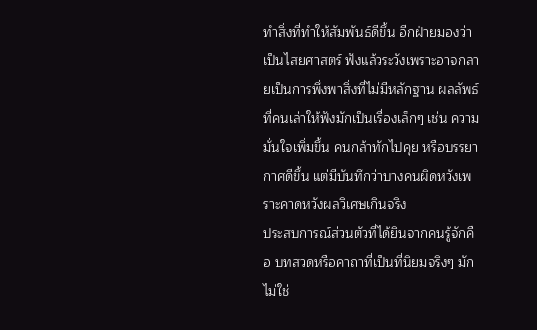ทำสิ่งที่ทำให้สัมพันธ์ดีขึ้น อีกฝ่ายมองว่าเป็นไสยศาสตร์ ฟังแล้วระวังเพราะอาจกลายเป็นการพึ่งพาสิ่งที่ไม่มีหลักฐาน ผลลัพธ์ที่คนเล่าให้ฟังมักเป็นเรื่องเล็กๆ เช่น ความมั่นใจเพิ่มขึ้น คนกล้าทักไปคุย หรือบรรยากาศดีขึ้น แต่มีบันทึกว่าบางคนผิดหวังเพราะคาดหวังผลวิเศษเกินจริง
ประสบการณ์ส่วนตัวที่ได้ยินจากคนรู้จักคือ บทสวดหรือคาถาที่เป็นที่นิยมจริงๆ มักไม่ใช่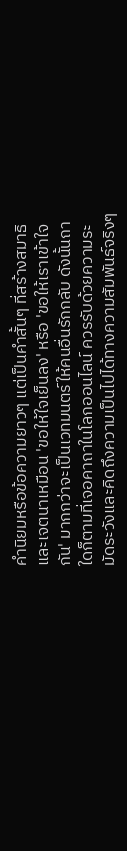คำนิยมหรือข้อความยาวๆ แต่เป็นคำสั้นๆ ที่สร้างสมาธิและเจตนาเหมือน 'ขอให้ใจเย็นลง' หรือ 'ขอให้เราเข้าใจกัน' มากกว่าจะเป็นเวทมนตร์ให้คนอื่นรักกลับ ดังนั้นถาใดก็ตามที่เจอคาถาในโลกออนไลน์ ควรรับด้วยความระมัดระวังและคิดถึงความเป็นไปได้ทางความสัมพันธ์จริงๆ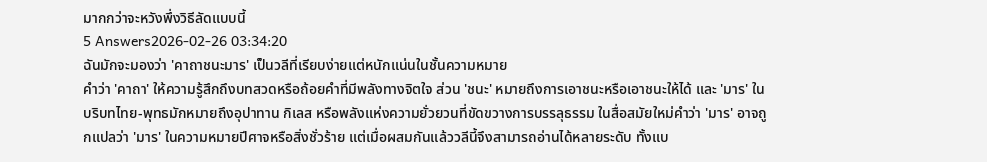มากกว่าจะหวังพึ่งวิธีลัดแบบนี้
5 Answers2026-02-26 03:34:20
ฉันมักจะมองว่า 'คาถาชนะมาร' เป็นวลีที่เรียบง่ายแต่หนักแน่นในชั้นความหมาย
คำว่า 'คาถา' ให้ความรู้สึกถึงบทสวดหรือถ้อยคำที่มีพลังทางจิตใจ ส่วน 'ชนะ' หมายถึงการเอาชนะหรือเอาชนะให้ได้ และ 'มาร' ในบริบทไทย-พุทธมักหมายถึงอุปาทาน กิเลส หรือพลังแห่งความยั่วยวนที่ขัดขวางการบรรลุธรรม ในสื่อสมัยใหม่คำว่า 'มาร' อาจถูกแปลว่า 'มาร' ในความหมายปีศาจหรือสิ่งชั่วร้าย แต่เมื่อผสมกันแล้ววลีนี้จึงสามารถอ่านได้หลายระดับ ทั้งแบ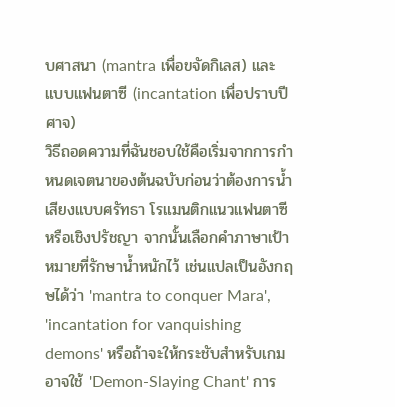บศาสนา (mantra เพื่อขจัดกิเลส) และแบบแฟนตาซี (incantation เพื่อปราบปีศาจ)
วิธีถอดความที่ฉันชอบใช้คือเริ่มจากการกำหนดเจตนาของต้นฉบับก่อนว่าต้องการน้ำเสียงแบบศรัทธา โรแมนติกแนวแฟนตาซี หรือเชิงปรัชญา จากนั้นเลือกคำภาษาเป้าหมายที่รักษาน้ำหนักไว้ เช่นแปลเป็นอังกฤษได้ว่า 'mantra to conquer Mara', 'incantation for vanquishing demons' หรือถ้าจะให้กระชับสำหรับเกมอาจใช้ 'Demon-Slaying Chant' การ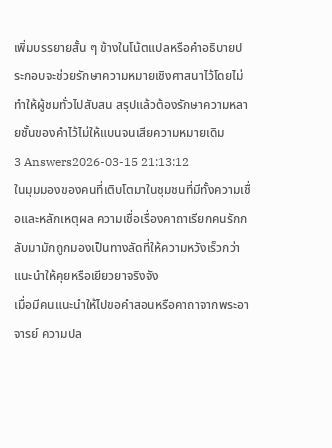เพิ่มบรรยายสั้น ๆ ข้างในโน้ตแปลหรือคำอธิบายประกอบจะช่วยรักษาความหมายเชิงศาสนาไว้โดยไม่ทำให้ผู้ชมทั่วไปสับสน สรุปแล้วต้องรักษาความหลายชั้นของคำไว้ไม่ให้แบนจนเสียความหมายเดิม
3 Answers2026-03-15 21:13:12
ในมุมมองของคนที่เติบโตมาในชุมชนที่มีทั้งความเชื่อและหลักเหตุผล ความเชื่อเรื่องคาถาเรียกคนรักกลับมามักถูกมองเป็นทางลัดที่ให้ความหวังเร็วกว่าแนะนำให้คุยหรือเยียวยาจริงจัง
เมื่อมีคนแนะนำให้ไปขอคำสอนหรือคาถาจากพระอาจารย์ ความปล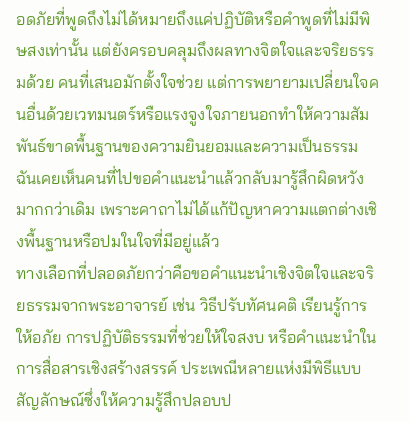อดภัยที่พูดถึงไม่ได้หมายถึงแค่ปฏิบัติหรือคำพูดที่ไม่มีพิษสงเท่านั้น แต่ยังครอบคลุมถึงผลทางจิตใจและจริยธรรมด้วย คนที่เสนอมักตั้งใจช่วย แต่การพยายามเปลี่ยนใจคนอื่นด้วยเวทมนตร์หรือแรงจูงใจภายนอกทำให้ความสัมพันธ์ขาดพื้นฐานของความยินยอมและความเป็นธรรม ฉันเคยเห็นคนที่ไปขอคำแนะนำแล้วกลับมารู้สึกผิดหวังมากกว่าเดิม เพราะคาถาไม่ได้แก้ปัญหาความแตกต่างเชิงพื้นฐานหรือปมในใจที่มีอยู่แล้ว
ทางเลือกที่ปลอดภัยกว่าคือขอคำแนะนำเชิงจิตใจและจริยธรรมจากพระอาจารย์ เช่น วิธีปรับทัศนคติ เรียนรู้การให้อภัย การปฏิบัติธรรมที่ช่วยให้ใจสงบ หรือคำแนะนำในการสื่อสารเชิงสร้างสรรค์ ประเพณีหลายแห่งมีพิธีแบบสัญลักษณ์ซึ่งให้ความรู้สึกปลอบป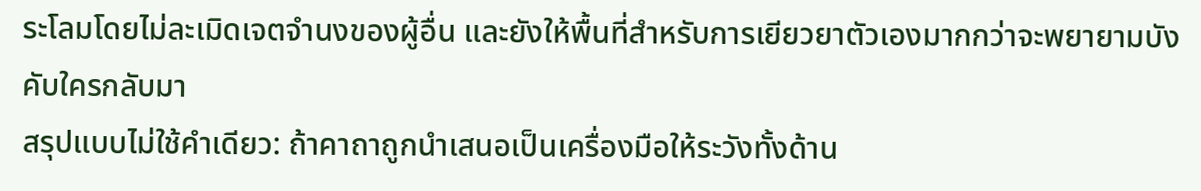ระโลมโดยไม่ละเมิดเจตจำนงของผู้อื่น และยังให้พื้นที่สำหรับการเยียวยาตัวเองมากกว่าจะพยายามบังคับใครกลับมา
สรุปแบบไม่ใช้คำเดียว: ถ้าคาถาถูกนำเสนอเป็นเครื่องมือให้ระวังทั้งด้าน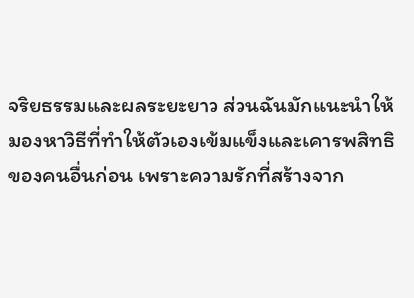จริยธรรมและผลระยะยาว ส่วนฉันมักแนะนำให้มองหาวิธีที่ทำให้ตัวเองเข้มแข็งและเคารพสิทธิของคนอื่นก่อน เพราะความรักที่สร้างจาก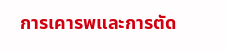การเคารพและการตัด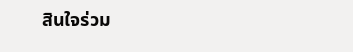สินใจร่วม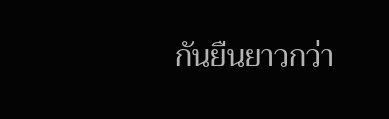กันยืนยาวกว่า